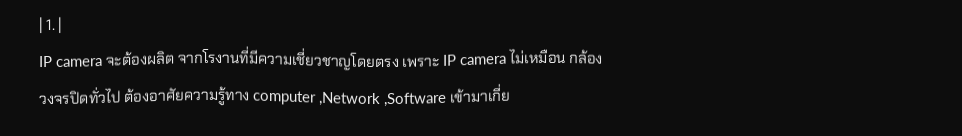| 1. |
IP camera จะต้องผลิต จากโรงานที่มีความเชี่ยวชาญโดยตรง เพราะ IP camera ไม่เหมือน กล้องวงจรปิดทั่วไป ต้องอาศัยความรู้ทาง computer ,Network ,Software เข้ามาเกี่ย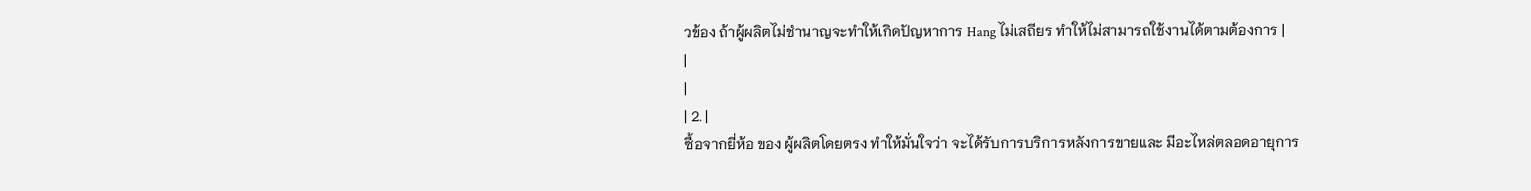วข้อง ถ้าผู้ผลิตไม่ชำนาญจะทำให้เกิดปัญหาการ Hang ไม่เสถียร ทำให้ไม่สามารถใช้งานได้ตามต้องการ |
|
|
| 2. |
ซื้อจากยี่ห้อ ของ ผู้ผลิตโดยตรง ทำให้มั่นใจว่า จะได้รับการบริการหลังการขายและ มีอะไหล่ตลอดอายุการ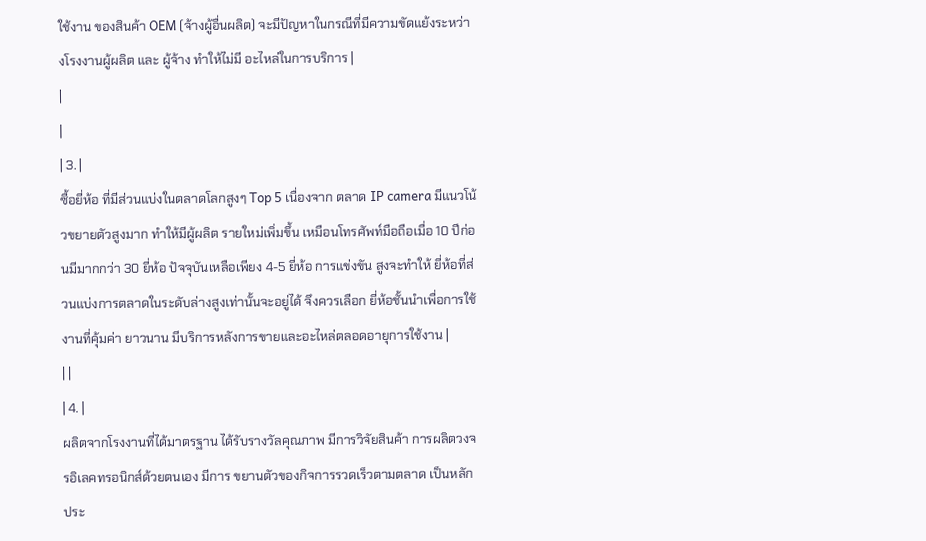ใช้งาน ของสินค้า OEM (จ้างผู้อื่นผลิต) จะมีปัญหาในกรณีที่มีความขัดแย้งระหว่างโรงงานผู้ผลิต และ ผู้จ้าง ทำให้ไม่มี อะไหล่ในการบริการ |
|
|
| 3. |
ซื้อยี่ห้อ ที่มีส่วนแบ่งในตลาดโลกสูงๆ Top 5 เนื่องจาก ตลาด IP camera มีแนวโน้วขยายตัวสูงมาก ทำให้มีผู้ผลิต รายใหม่เพิ่มขึ้น เหมือนโทรศัพท์มือถือเมื่อ 10 ปีก่อนมีมากกว่า 30 ยี่ห้อ ปัจจุบันเหลือเพียง 4-5 ยี่ห้อ การแข่งขัน สูงจะทำให้ ยี่ห้อที่ส่วนแบ่งการตลาดในระดับล่างสูงเท่านั้นจะอยู่ได้ จึงควรเลือก ยี่ห้อชั้นนำเพื่อการใช้งานที่คุ้มค่า ยาวนาน มีบริการหลังการขายและอะไหล่ตลอดอายุการใช้งาน |
| |
| 4. |
ผลิตจากโรงงานที่ได้มาตรฐาน ได้รับรางวัลคุณภาพ มีการวิจัยสินค้า การผลิตวงจรอิเลคทรอนิกส์ด้วยตนเอง มีการ ขยานตัวของกิจการรวดเร็วตามตลาด เป็นหลักประ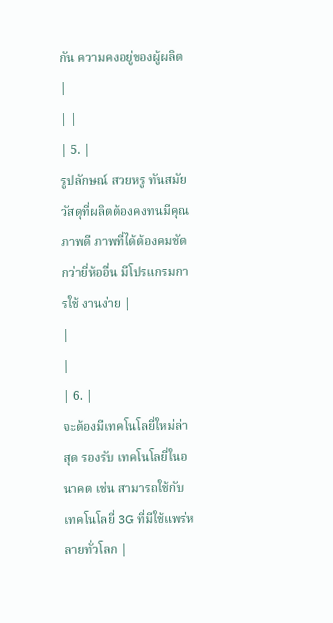กัน ความคงอยู่ของผู้ผลิต |
| |
| 5. |
รูปลักษณ์ สวยหรู ทันสมัย วัสดุที่ผลิตต้องคงทนมีคุณภาพดี ภาพที่ได้ต้องคมชัดกว่ายี่ห้ออื่น มีโปรแกรมการใช้ งานง่าย |
|
|
| 6. |
จะต้องมีเทคโนโลยี่ใหม่ล่าสุด รองรับ เทคโนโลยี่ในอนาคต เช่น สามารถใช้กับเทคโนโลยี่ 3G ที่มีใช้แพร่หลายทั่วโลก |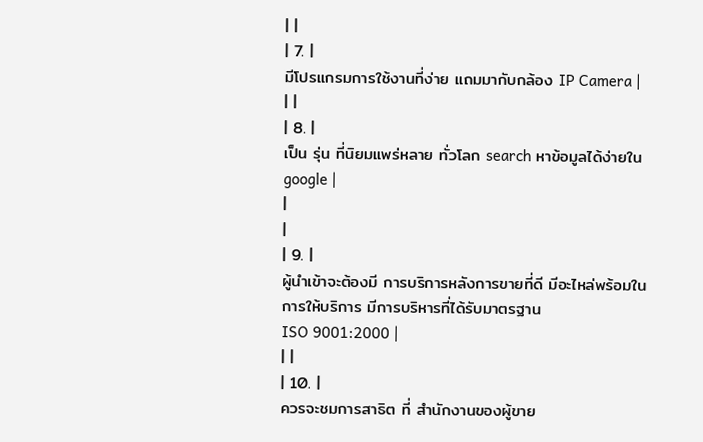| |
| 7. |
มีโปรแกรมการใช้งานที่ง่าย แถมมากับกล้อง IP Camera |
| |
| 8. |
เป็น รุ่น ที่นิยมแพร่หลาย ทั่วโลก search หาข้อมูลได้ง่ายใน google |
|
|
| 9. |
ผู้นำเข้าจะต้องมี การบริการหลังการขายที่ดี มีอะไหล่พร้อมในการให้บริการ มีการบริหารที่ได้รับมาตรฐาน
ISO 9001:2000 |
| |
| 10. |
ควรจะชมการสาธิต ที่ สำนักงานของผู้ขาย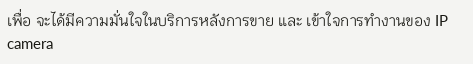เพื่อ จะได้มีความมั่นใจในบริการหลังการขาย และ เข้าใจการทำงานของ IP camera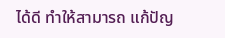ได้ดี ทำให้สามารถ แก้ปัญ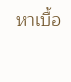หาเบื้อ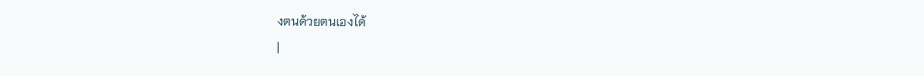งตนด้วยตนเองได้
|